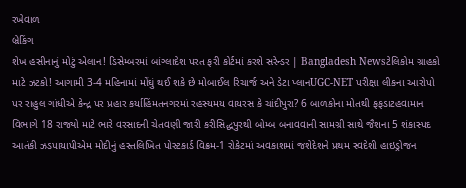રખેવાળ
બ્રેકિંગ
શેખ હસીનાનું મોટું એલાન! ડિસેમ્બરમાં બાંગ્લાદેશ પરત ફરી કોર્ટમાં કરશે સરેન્ડર | Bangladesh Newsટેલિકોમ ગ્રાહકો માટે ઝટકો! આગામી 3-4 મહિનામાં મોંઘું થઈ શકે છે મોબાઈલ રિચાર્જ અને ડેટા પ્લાનUGC-NET પરીક્ષા લીકના આરોપો પર રાહુલ ગાંધીએ કેન્દ્ર પર પ્રહાર કર્યાહિંમતનગરમાં રહસ્યમય વાયરસ કે ચાંદીપુરા? 6 બાળકોના મોતથી ફફડાટહવામાન વિભાગે 18 રાજ્યો માટે ભારે વરસાદની ચેતવણી જારી કરીસિદ્ધપુરથી બોમ્બ બનાવવાની સામગ્રી સાથે જૈશના 5 શંકાસ્પદ આતંકી ઝડપાયાપીએમ મોદીનું હસ્તલિખિત પોસ્ટકાર્ડ વિક્રમ-1 રોકેટમાં અવકાશમાં જશેદેશને પ્રથમ સ્વદેશી હાઇડ્રોજન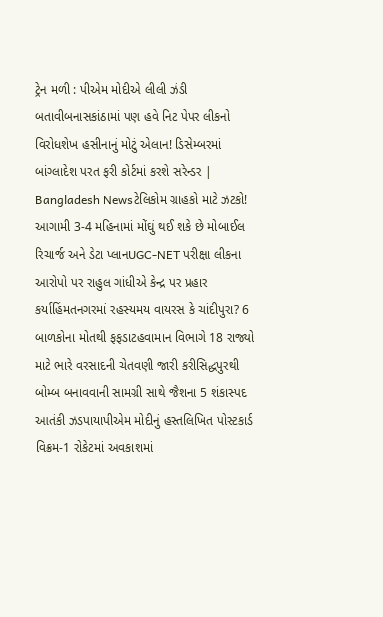ટ્રેન મળી : પીએમ મોદીએ લીલી ઝંડી બતાવીબનાસકાંઠામાં પણ હવે નિટ પેપર લીકનો વિરોધશેખ હસીનાનું મોટું એલાન! ડિસેમ્બરમાં બાંગ્લાદેશ પરત ફરી કોર્ટમાં કરશે સરેન્ડર | Bangladesh Newsટેલિકોમ ગ્રાહકો માટે ઝટકો! આગામી 3-4 મહિનામાં મોંઘું થઈ શકે છે મોબાઈલ રિચાર્જ અને ડેટા પ્લાનUGC-NET પરીક્ષા લીકના આરોપો પર રાહુલ ગાંધીએ કેન્દ્ર પર પ્રહાર કર્યાહિંમતનગરમાં રહસ્યમય વાયરસ કે ચાંદીપુરા? 6 બાળકોના મોતથી ફફડાટહવામાન વિભાગે 18 રાજ્યો માટે ભારે વરસાદની ચેતવણી જારી કરીસિદ્ધપુરથી બોમ્બ બનાવવાની સામગ્રી સાથે જૈશના 5 શંકાસ્પદ આતંકી ઝડપાયાપીએમ મોદીનું હસ્તલિખિત પોસ્ટકાર્ડ વિક્રમ-1 રોકેટમાં અવકાશમાં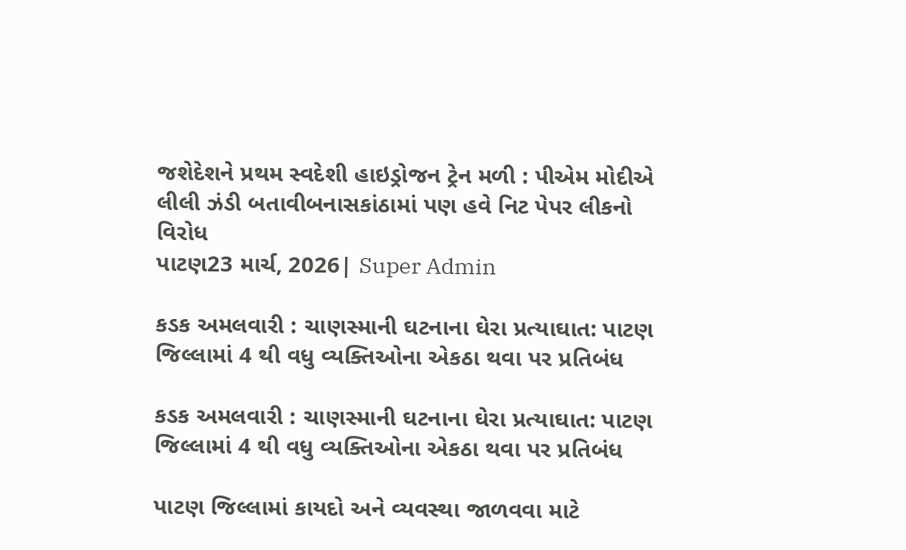જશેદેશને પ્રથમ સ્વદેશી હાઇડ્રોજન ટ્રેન મળી : પીએમ મોદીએ લીલી ઝંડી બતાવીબનાસકાંઠામાં પણ હવે નિટ પેપર લીકનો વિરોધ
પાટણ23 માર્ચ, 2026| Super Admin

કડક અમલવારી : ચાણસ્માની ઘટનાના ઘેરા પ્રત્યાઘાત: પાટણ જિલ્લામાં 4 થી વધુ વ્યક્તિઓના એકઠા થવા પર પ્રતિબંધ

કડક અમલવારી : ચાણસ્માની ઘટનાના ઘેરા પ્રત્યાઘાત: પાટણ જિલ્લામાં 4 થી વધુ વ્યક્તિઓના એકઠા થવા પર પ્રતિબંધ

પાટણ જિલ્લામાં કાયદો અને વ્યવસ્થા જાળવવા માટે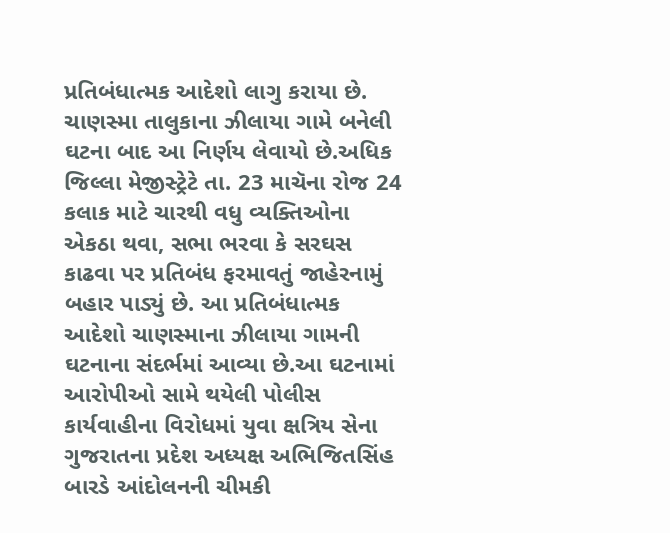પ્રતિબંધાત્મક આદેશો લાગુ કરાયા છે. ચાણસ્મા તાલુકાના ઝીલાયા ગામે બનેલી ઘટના બાદ આ નિર્ણય લેવાયો છે.અધિક જિલ્લા મેજીસ્ટ્રેટે તા. 23 માચૅના રોજ 24 કલાક માટે ચારથી વધુ વ્યક્તિઓના એકઠા થવા, સભા ભરવા કે સરઘસ કાઢવા પર પ્રતિબંધ ફરમાવતું જાહેરનામું બહાર પાડ્યું છે. આ પ્રતિબંધાત્મક આદેશો ચાણસ્માના ઝીલાયા ગામની ઘટનાના સંદર્ભમાં આવ્યા છે.આ ઘટનામાં આરોપીઓ સામે થયેલી પોલીસ કાર્યવાહીના વિરોધમાં યુવા ક્ષત્રિય સેના ગુજરાતના પ્રદેશ અધ્યક્ષ અભિજિતસિંહ બારડે આંદોલનની ચીમકી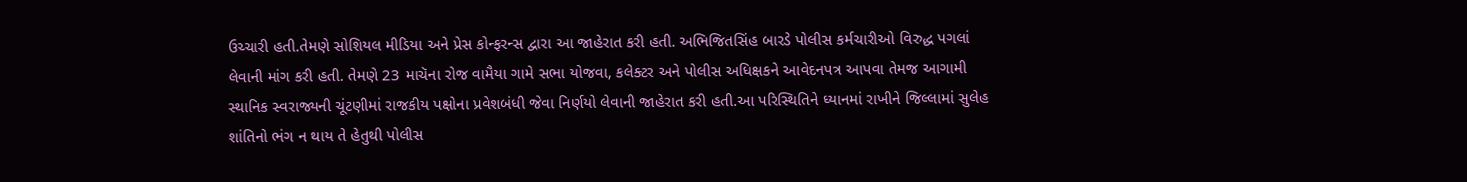ઉચ્ચારી હતી.તેમણે સોશિયલ મીડિયા અને પ્રેસ કોન્ફરન્સ દ્વારા આ જાહેરાત કરી હતી. અભિજિતસિંહ બારડે પોલીસ કર્મચારીઓ વિરુદ્ધ પગલાં લેવાની માંગ કરી હતી. તેમણે 23 માચૅના રોજ વામૈયા ગામે સભા યોજવા, કલેક્ટર અને પોલીસ અધિક્ષકને આવેદનપત્ર આપવા તેમજ આગામી સ્થાનિક સ્વરાજ્યની ચૂંટણીમાં રાજકીય પક્ષોના પ્રવેશબંધી જેવા નિર્ણયો લેવાની જાહેરાત કરી હતી.આ પરિસ્થિતિને ધ્યાનમાં રાખીને જિલ્લામાં સુલેહ શાંતિનો ભંગ ન થાય તે હેતુથી પોલીસ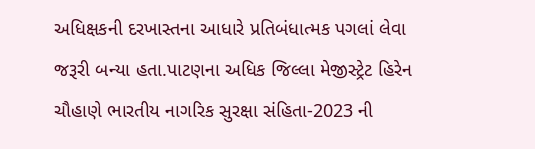અધિક્ષકની દરખાસ્તના આધારે પ્રતિબંધાત્મક પગલાં લેવા જરૂરી બન્યા હતા.પાટણના અધિક જિલ્લા મેજીસ્ટ્રેટ હિરેન ચૌહાણે ભારતીય નાગરિક સુરક્ષા સંહિતા-2023 ની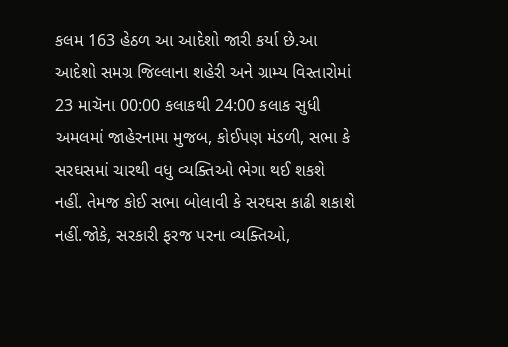કલમ 163 હેઠળ આ આદેશો જારી કર્યા છે.આ આદેશો સમગ્ર જિલ્લાના શહેરી અને ગ્રામ્ય વિસ્તારોમાં 23 માચૅના 00:00 કલાકથી 24:00 કલાક સુધી અમલમાં જાહેરનામા મુજબ, કોઈપણ મંડળી, સભા કે સરઘસમાં ચારથી વધુ વ્યક્તિઓ ભેગા થઈ શકશે નહીં. તેમજ કોઈ સભા બોલાવી કે સરઘસ કાઢી શકાશે નહીં.જોકે, સરકારી ફરજ પરના વ્યક્તિઓ,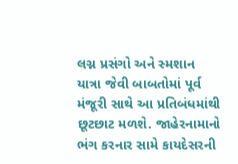લગ્ન પ્રસંગો અને સ્મશાન યાત્રા જેવી બાબતોમાં પૂર્વ મંજૂરી સાથે આ પ્રતિબંધમાંથી છૂટછાટ મળશે. જાહેરનામાનો ભંગ કરનાર સામે કાયદેસરની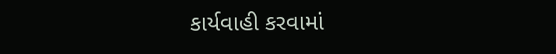કાર્યવાહી કરવામાં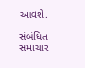આવશે.

સંબંધિત સમાચાર